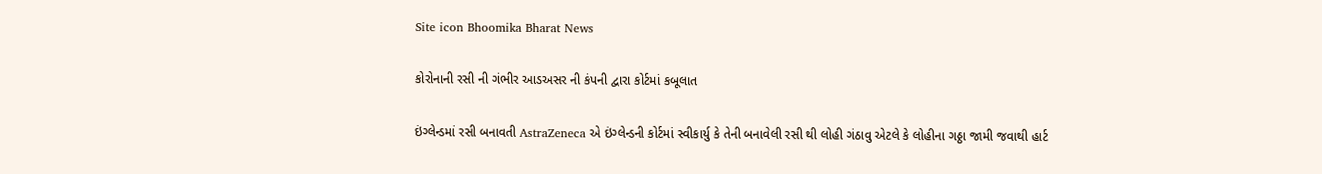Site icon Bhoomika Bharat News

કોરોનાની રસી ની ગંભીર આડઅસર ની કંપની દ્વારા કોર્ટમાં કબૂલાત

ઇંગ્લેન્ડમાં રસી બનાવતી AstraZeneca એ ઇંગ્લેન્ડની કોર્ટમાં સ્વીકાર્યુ કે તેની બનાવેલી રસી થી લોહી ગંઠાવુ એટલે કે લોહીના ગઠ્ઠા જામી જવાથી હાર્ટ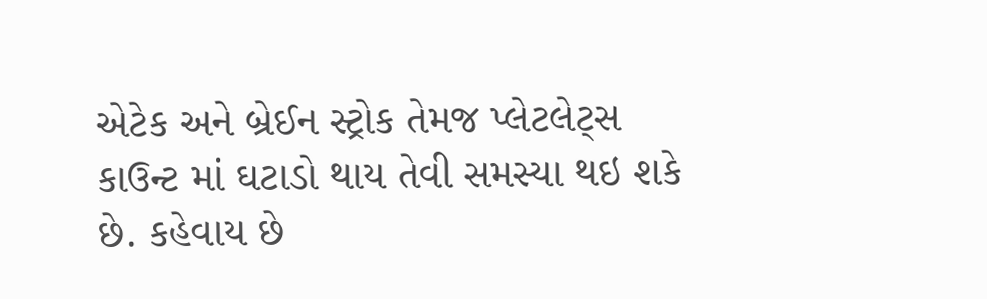એટેક અને બ્રેઈન સ્ટ્રોક તેમજ પ્લેટલેટ્સ કાઉન્ટ માં ઘટાડો થાય તેવી સમસ્યા થઇ શકે છે. કહેવાય છે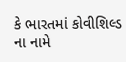કે ભારતમાં કોવીશિલ્ડ ના નામે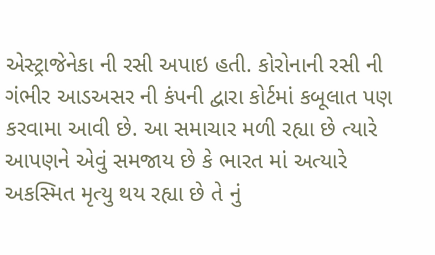એસ્ટ્રાજેનેકા ની રસી અપાઇ હતી. કોરોનાની રસી ની ગંભીર આડઅસર ની કંપની દ્વારા કોર્ટમાં કબૂલાત પણ કરવામા આવી છે. આ સમાચાર મળી રહ્યા છે ત્યારે આપણને એવું સમજાય છે કે ભારત માં અત્યારે અકસ્મિત મૃત્યુ થય રહ્યા છે તે નું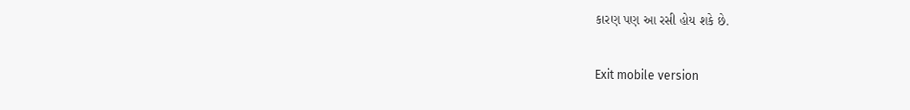કારણ પણ આ રસી હોય શકે છે.

Exit mobile version